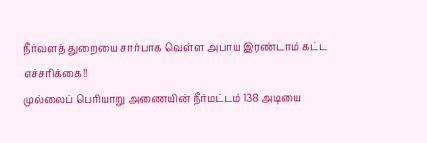நீர்வளத் துறையை சார்பாக வெள்ள அபாய இரண்டாம் கட்ட எச்சரிக்கை!!
முல்லைப் பெரியாறு அணையின் நீர்மட்டம் 138 அடியை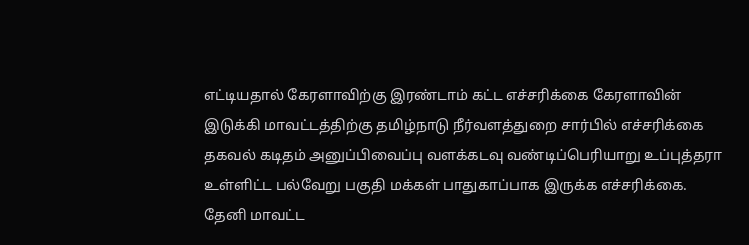எட்டியதால் கேரளாவிற்கு இரண்டாம் கட்ட எச்சரிக்கை கேரளாவின் இடுக்கி மாவட்டத்திற்கு தமிழ்நாடு நீர்வளத்துறை சார்பில் எச்சரிக்கை தகவல் கடிதம் அனுப்பிவைப்பு வளக்கடவு வண்டிப்பெரியாறு உப்புத்தரா உள்ளிட்ட பல்வேறு பகுதி மக்கள் பாதுகாப்பாக இருக்க எச்சரிக்கை.
தேனி மாவட்ட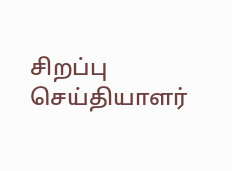சிறப்பு செய்தியாளர்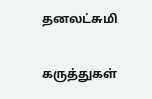தனலட்சுமி

கருத்துகள்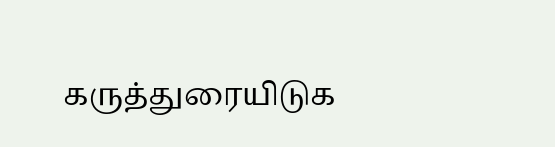கருத்துரையிடுக